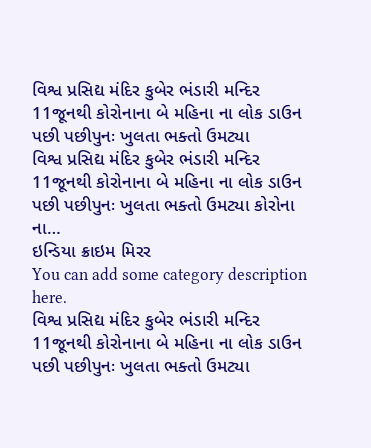વિશ્વ પ્રસિદ્ય મંદિર કુબેર ભંડારી મન્દિર 11જૂનથી કોરોનાના બે મહિના ના લોક ડાઉન પછી પછીપુનઃ ખુલતા ભક્તો ઉમટ્યા
વિશ્વ પ્રસિદ્ય મંદિર કુબેર ભંડારી મન્દિર 11જૂનથી કોરોનાના બે મહિના ના લોક ડાઉન પછી પછીપુનઃ ખુલતા ભક્તો ઉમટ્યા કોરોના ના…
ઇન્ડિયા ક્રાઇમ મિરર
You can add some category description here.
વિશ્વ પ્રસિદ્ય મંદિર કુબેર ભંડારી મન્દિર 11જૂનથી કોરોનાના બે મહિના ના લોક ડાઉન પછી પછીપુનઃ ખુલતા ભક્તો ઉમટ્યા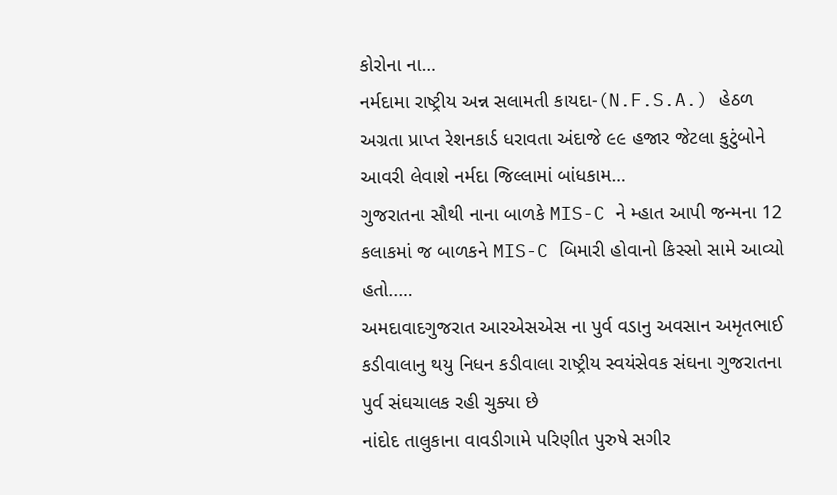કોરોના ના…
નર્મદામા રાષ્ટ્રીય અન્ન સલામતી કાયદા-(N.F.S.A.) હેઠળ અગ્રતા પ્રાપ્ત રેશનકાર્ડ ધરાવતા અંદાજે ૯૯ હજાર જેટલા કુટુંબોને આવરી લેવાશે નર્મદા જિલ્લામાં બાંધકામ…
ગુજરાતના સૌથી નાના બાળકે MIS-C ને મ્હાત આપી જન્મના 12 કલાકમાં જ બાળકને MIS-C બિમારી હોવાનો કિસ્સો સામે આવ્યો હતો..…
અમદાવાદગુજરાત આરએસએસ ના પુર્વ વડાનુ અવસાન અમૃતભાઈ કડીવાલાનુ થયુ નિધન કડીવાલા રાષ્ટ્રીય સ્વયંસેવક સંઘના ગુજરાતના પુર્વ સંઘચાલક રહી ચુક્યા છે
નાંદોદ તાલુકાના વાવડીગામે પરિણીત પુરુષે સગીર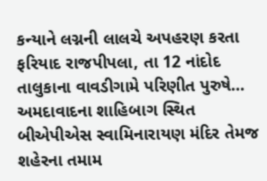કન્યાને લગ્નની લાલચે અપહરણ કરતા ફરિયાદ રાજપીપલા, તા 12 નાંદોદ તાલુકાના વાવડીગામે પરિણીત પુરુષે…
અમદાવાદના શાહિબાગ સ્થિત બીએપીએસ સ્વામિનારાયણ મંદિર તેમજ શહેરના તમામ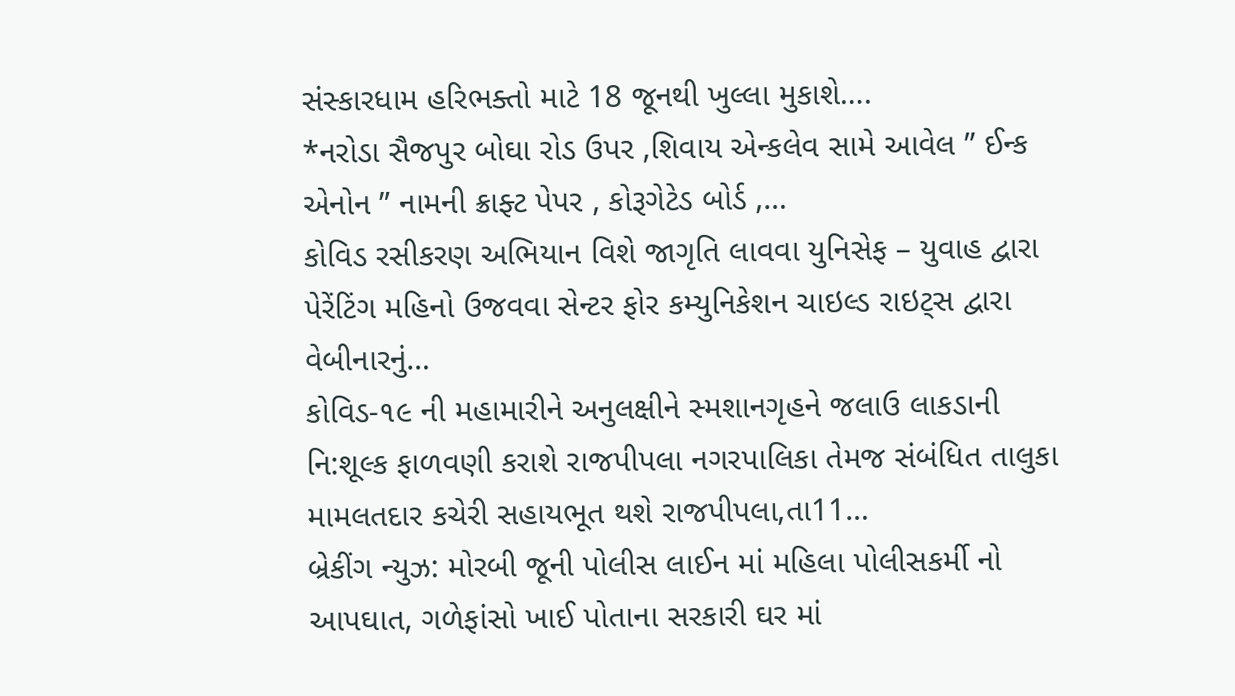સંસ્કારધામ હરિભક્તો માટે 18 જૂનથી ખુલ્લા મુકાશે….
*નરોડા સૈજપુર બોઘા રોડ ઉપર ,શિવાય એન્કલેવ સામે આવેલ ” ઈન્ક એનોન ” નામની ક્રાફ્ટ પેપર , કોરૂગેટેડ બોર્ડ ,…
કોવિડ રસીકરણ અભિયાન વિશે જાગૃતિ લાવવા યુનિસેફ – યુવાહ દ્વારા પેરેંટિંગ મહિનો ઉજવવા સેન્ટર ફોર કમ્યુનિકેશન ચાઇલ્ડ રાઇટ્સ દ્વારા વેબીનારનું…
કોવિડ-૧૯ ની મહામારીને અનુલક્ષીને સ્મશાનગૃહને જલાઉ લાકડાની નિ:શૂલ્ક ફાળવણી કરાશે રાજપીપલા નગરપાલિકા તેમજ સંબંધિત તાલુકા મામલતદાર કચેરી સહાયભૂત થશે રાજપીપલા,તા11…
બ્રેકીંગ ન્યુઝ: મોરબી જૂની પોલીસ લાઈન માં મહિલા પોલીસકર્મી નો આપઘાત, ગળેફાંસો ખાઈ પોતાના સરકારી ઘર માં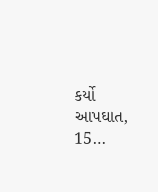કર્યો આપઘાત, 15…